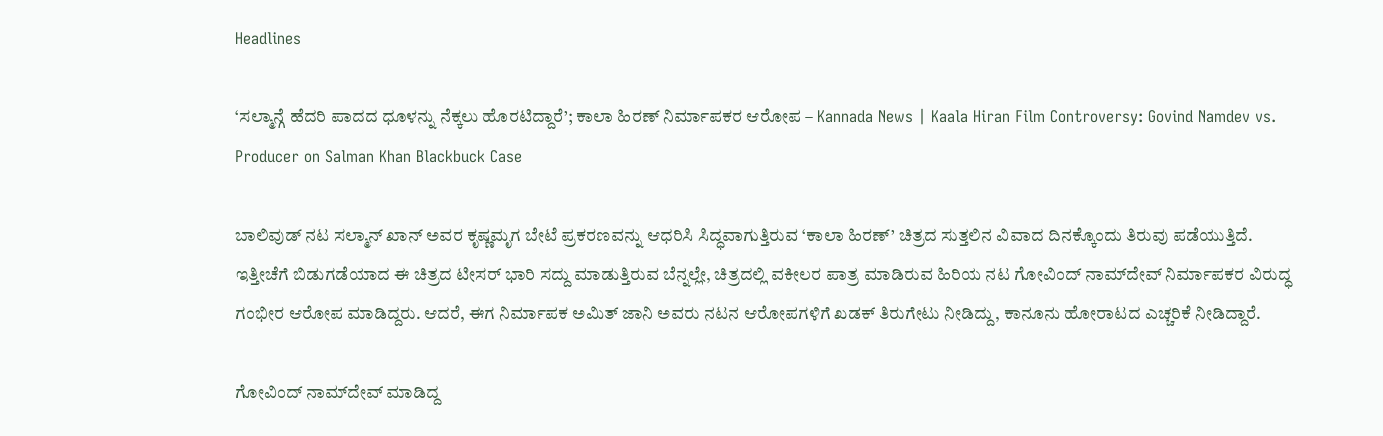Headlines

‘ಸಲ್ಮಾನ್ಗೆ ಹೆದರಿ ಪಾದದ ಧೂಳನ್ನು ನೆಕ್ಕಲು ಹೊರಟಿದ್ದಾರೆ’; ಕಾಲಾ ಹಿರಣ್ ನಿರ್ಮಾಪಕರ ಆರೋಪ – Kannada News | Kaala Hiran Film Controversy: Govind Namdev vs. Producer on Salman Khan Blackbuck Case

ಬಾಲಿವುಡ್ ನಟ ಸಲ್ಮಾನ್ ಖಾನ್ ಅವರ ಕೃಷ್ಣಮೃಗ ಬೇಟೆ ಪ್ರಕರಣವನ್ನು ಆಧರಿಸಿ ಸಿದ್ಧವಾಗುತ್ತಿರುವ ‘ಕಾಲಾ ಹಿರಣ್’ ಚಿತ್ರದ ಸುತ್ತಲಿನ ವಿವಾದ ದಿನಕ್ಕೊಂದು ತಿರುವು ಪಡೆಯುತ್ತಿದೆ. ಇತ್ತೀಚೆಗೆ ಬಿಡುಗಡೆಯಾದ ಈ ಚಿತ್ರದ ಟೀಸರ್ ಭಾರಿ ಸದ್ದು ಮಾಡುತ್ತಿರುವ ಬೆನ್ನಲ್ಲೇ, ಚಿತ್ರದಲ್ಲಿ ವಕೀಲರ ಪಾತ್ರ ಮಾಡಿರುವ ಹಿರಿಯ ನಟ ಗೋವಿಂದ್ ನಾಮ್‌ದೇವ್ ನಿರ್ಮಾಪಕರ ವಿರುದ್ಧ ಗಂಭೀರ ಆರೋಪ ಮಾಡಿದ್ದರು. ಆದರೆ, ಈಗ ನಿರ್ಮಾಪಕ ಅಮಿತ್ ಜಾನಿ ಅವರು ನಟನ ಆರೋಪಗಳಿಗೆ ಖಡಕ್ ತಿರುಗೇಟು ನೀಡಿದ್ದು, ಕಾನೂನು ಹೋರಾಟದ ಎಚ್ಚರಿಕೆ ನೀಡಿದ್ದಾರೆ.

ಗೋವಿಂದ್ ನಾಮ್‌ದೇವ್ ಮಾಡಿದ್ದ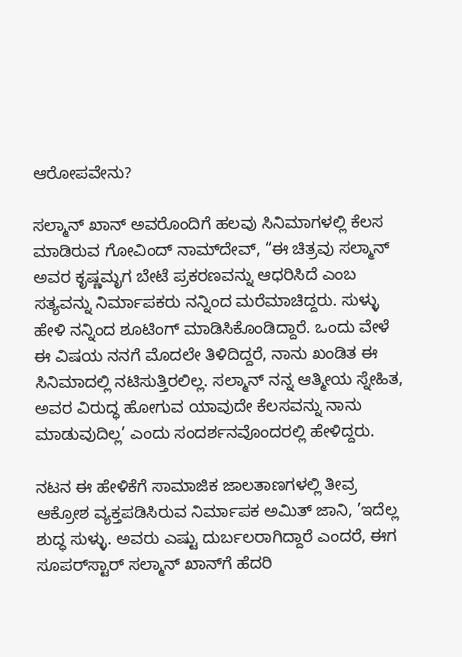ಆರೋಪವೇನು?

ಸಲ್ಮಾನ್ ಖಾನ್ ಅವರೊಂದಿಗೆ ಹಲವು ಸಿನಿಮಾಗಳಲ್ಲಿ ಕೆಲಸ ಮಾಡಿರುವ ಗೋವಿಂದ್ ನಾಮ್‌ದೇವ್, “ಈ ಚಿತ್ರವು ಸಲ್ಮಾನ್ ಅವರ ಕೃಷ್ಣಮೃಗ ಬೇಟೆ ಪ್ರಕರಣವನ್ನು ಆಧರಿಸಿದೆ ಎಂಬ ಸತ್ಯವನ್ನು ನಿರ್ಮಾಪಕರು ನನ್ನಿಂದ ಮರೆಮಾಚಿದ್ದರು. ಸುಳ್ಳು ಹೇಳಿ ನನ್ನಿಂದ ಶೂಟಿಂಗ್ ಮಾಡಿಸಿಕೊಂಡಿದ್ದಾರೆ. ಒಂದು ವೇಳೆ ಈ ವಿಷಯ ನನಗೆ ಮೊದಲೇ ತಿಳಿದಿದ್ದರೆ, ನಾನು ಖಂಡಿತ ಈ ಸಿನಿಮಾದಲ್ಲಿ ನಟಿಸುತ್ತಿರಲಿಲ್ಲ. ಸಲ್ಮಾನ್ ನನ್ನ ಆತ್ಮೀಯ ಸ್ನೇಹಿತ, ಅವರ ವಿರುದ್ಧ ಹೋಗುವ ಯಾವುದೇ ಕೆಲಸವನ್ನು ನಾನು ಮಾಡುವುದಿಲ್ಲ’ ಎಂದು ಸಂದರ್ಶನವೊಂದರಲ್ಲಿ ಹೇಳಿದ್ದರು.

ನಟನ ಈ ಹೇಳಿಕೆಗೆ ಸಾಮಾಜಿಕ ಜಾಲತಾಣಗಳಲ್ಲಿ ತೀವ್ರ ಆಕ್ರೋಶ ವ್ಯಕ್ತಪಡಿಸಿರುವ ನಿರ್ಮಾಪಕ ಅಮಿತ್ ಜಾನಿ, ’ಇದೆಲ್ಲ ಶುದ್ಧ ಸುಳ್ಳು. ಅವರು ಎಷ್ಟು ದುರ್ಬಲರಾಗಿದ್ದಾರೆ ಎಂದರೆ, ಈಗ ಸೂಪರ್‌ಸ್ಟಾರ್ ಸಲ್ಮಾನ್ ಖಾನ್‌ಗೆ ಹೆದರಿ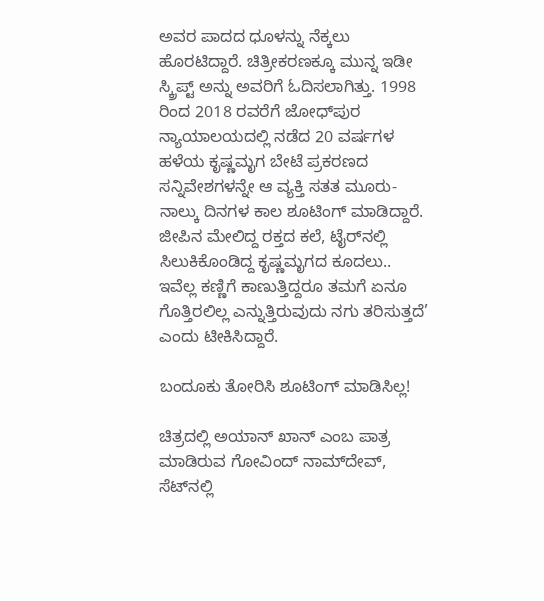ಅವರ ಪಾದದ ಧೂಳನ್ನು ನೆಕ್ಕಲು ಹೊರಟಿದ್ದಾರೆ. ಚಿತ್ರೀಕರಣಕ್ಕೂ ಮುನ್ನ ಇಡೀ ಸ್ಕ್ರಿಪ್ಟ್ ಅನ್ನು ಅವರಿಗೆ ಓದಿಸಲಾಗಿತ್ತು. 1998 ರಿಂದ 2018 ರವರೆಗೆ ಜೋಧ್‌ಪುರ ನ್ಯಾಯಾಲಯದಲ್ಲಿ ನಡೆದ 20 ವರ್ಷಗಳ ಹಳೆಯ ಕೃಷ್ಣಮೃಗ ಬೇಟೆ ಪ್ರಕರಣದ ಸನ್ನಿವೇಶಗಳನ್ನೇ ಆ ವ್ಯಕ್ತಿ ಸತತ ಮೂರು-ನಾಲ್ಕು ದಿನಗಳ ಕಾಲ ಶೂಟಿಂಗ್ ಮಾಡಿದ್ದಾರೆ. ಜೀಪಿನ ಮೇಲಿದ್ದ ರಕ್ತದ ಕಲೆ, ಟೈರ್‌ನಲ್ಲಿ ಸಿಲುಕಿಕೊಂಡಿದ್ದ ಕೃಷ್ಣಮೃಗದ ಕೂದಲು.. ಇವೆಲ್ಲ ಕಣ್ಣಿಗೆ ಕಾಣುತ್ತಿದ್ದರೂ ತಮಗೆ ಏನೂ ಗೊತ್ತಿರಲಿಲ್ಲ ಎನ್ನುತ್ತಿರುವುದು ನಗು ತರಿಸುತ್ತದೆ’ ಎಂದು ಟೀಕಿಸಿದ್ದಾರೆ.

ಬಂದೂಕು ತೋರಿಸಿ ಶೂಟಿಂಗ್ ಮಾಡಿಸಿಲ್ಲ!

ಚಿತ್ರದಲ್ಲಿ ಅಯಾನ್ ಖಾನ್ ಎಂಬ ಪಾತ್ರ ಮಾಡಿರುವ ಗೋವಿಂದ್ ನಾಮ್‌ದೇವ್, ಸೆಟ್‌ನಲ್ಲಿ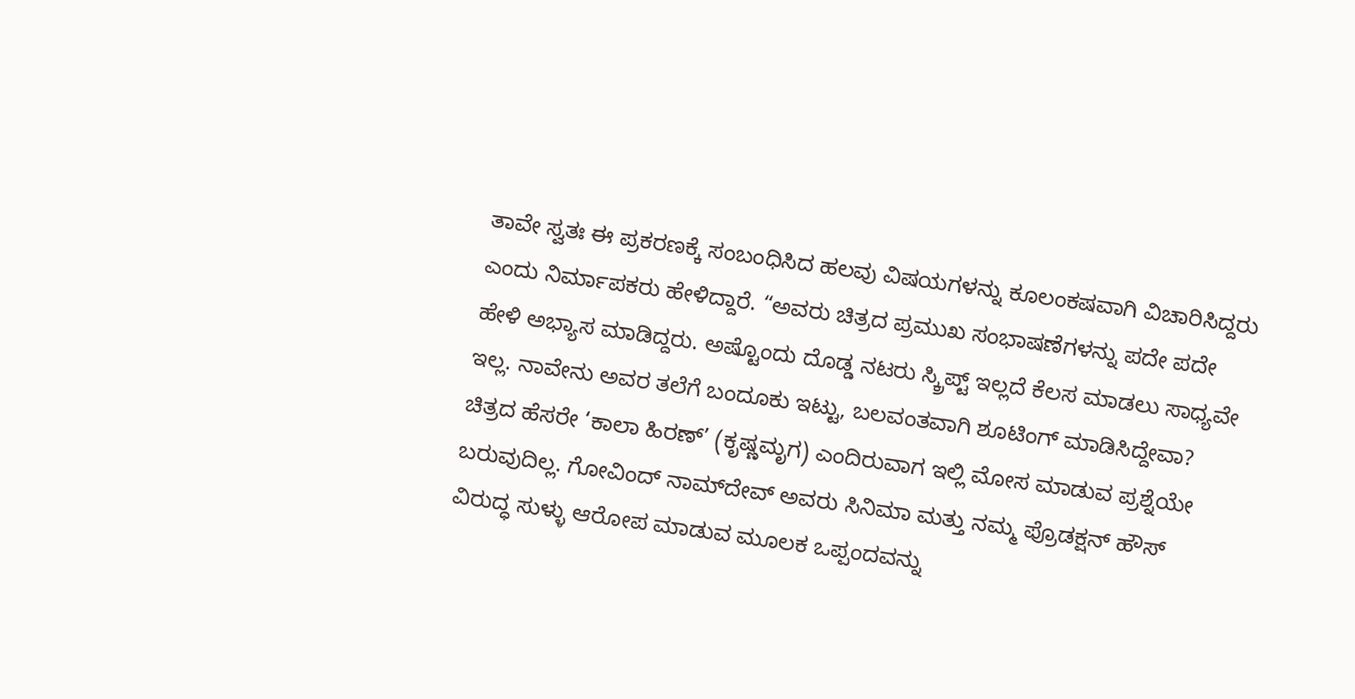ತಾವೇ ಸ್ವತಃ ಈ ಪ್ರಕರಣಕ್ಕೆ ಸಂಬಂಧಿಸಿದ ಹಲವು ವಿಷಯಗಳನ್ನು ಕೂಲಂಕಷವಾಗಿ ವಿಚಾರಿಸಿದ್ದರು ಎಂದು ನಿರ್ಮಾಪಕರು ಹೇಳಿದ್ದಾರೆ. “ಅವರು ಚಿತ್ರದ ಪ್ರಮುಖ ಸಂಭಾಷಣೆಗಳನ್ನು ಪದೇ ಪದೇ ಹೇಳಿ ಅಭ್ಯಾಸ ಮಾಡಿದ್ದರು. ಅಷ್ಟೊಂದು ದೊಡ್ಡ ನಟರು ಸ್ಕ್ರಿಪ್ಟ್ ಇಲ್ಲದೆ ಕೆಲಸ ಮಾಡಲು ಸಾಧ್ಯವೇ ಇಲ್ಲ. ನಾವೇನು ಅವರ ತಲೆಗೆ ಬಂದೂಕು ಇಟ್ಟು, ಬಲವಂತವಾಗಿ ಶೂಟಿಂಗ್ ಮಾಡಿಸಿದ್ದೇವಾ? ಚಿತ್ರದ ಹೆಸರೇ ‘ಕಾಲಾ ಹಿರಣ್’ (ಕೃಷ್ಣಮೃಗ) ಎಂದಿರುವಾಗ ಇಲ್ಲಿ ಮೋಸ ಮಾಡುವ ಪ್ರಶ್ನೆಯೇ ಬರುವುದಿಲ್ಲ. ಗೋವಿಂದ್ ನಾಮ್‌ದೇವ್ ಅವರು ಸಿನಿಮಾ ಮತ್ತು ನಮ್ಮ ಪ್ರೊಡಕ್ಷನ್ ಹೌಸ್ ವಿರುದ್ಧ ಸುಳ್ಳು ಆರೋಪ ಮಾಡುವ ಮೂಲಕ ಒಪ್ಪಂದವನ್ನು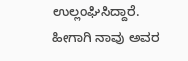ಉಲ್ಲಂಘಿಸಿದ್ದಾರೆ. ಹೀಗಾಗಿ ನಾವು ಅವರ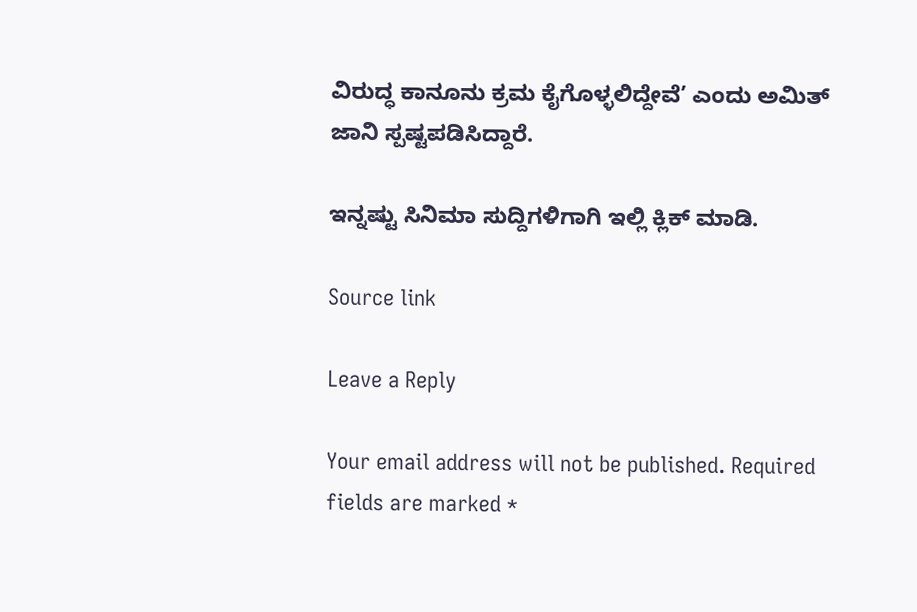ವಿರುದ್ಧ ಕಾನೂನು ಕ್ರಮ ಕೈಗೊಳ್ಳಲಿದ್ದೇವೆ’ ಎಂದು ಅಮಿತ್ ಜಾನಿ ಸ್ಪಷ್ಟಪಡಿಸಿದ್ದಾರೆ.

ಇನ್ನಷ್ಟು ಸಿನಿಮಾ ಸುದ್ದಿಗಳಿಗಾಗಿ ಇಲ್ಲಿ ಕ್ಲಿಕ್ ಮಾಡಿ.

Source link

Leave a Reply

Your email address will not be published. Required fields are marked *